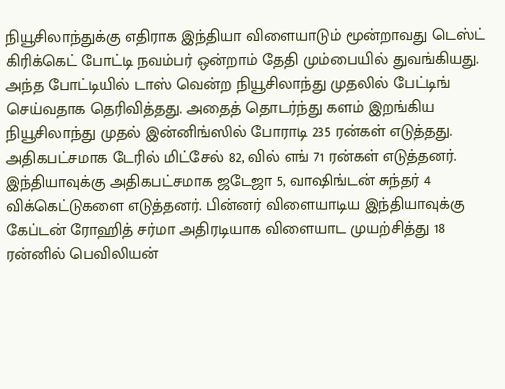நியூசிலாந்துக்கு எதிராக இந்தியா விளையாடும் மூன்றாவது டெஸ்ட் கிரிக்கெட் போட்டி நவம்பர் ஒன்றாம் தேதி மும்பையில் துவங்கியது. அந்த போட்டியில் டாஸ் வென்ற நியூசிலாந்து முதலில் பேட்டிங் செய்வதாக தெரிவித்தது. அதைத் தொடர்ந்து களம் இறங்கிய நியூசிலாந்து முதல் இன்னிங்ஸில் போராடி 235 ரன்கள் எடுத்தது. அதிகபட்சமாக டேரில் மிட்சேல் 82, வில் எங் 71 ரன்கள் எடுத்தனர்.
இந்தியாவுக்கு அதிகபட்சமாக ஜடேஜா 5, வாஷிங்டன் சுந்தர் 4 விக்கெட்டுகளை எடுத்தனர். பின்னர் விளையாடிய இந்தியாவுக்கு கேப்டன் ரோஹித் சர்மா அதிரடியாக விளையாட முயற்சித்து 18 ரன்னில் பெவிலியன்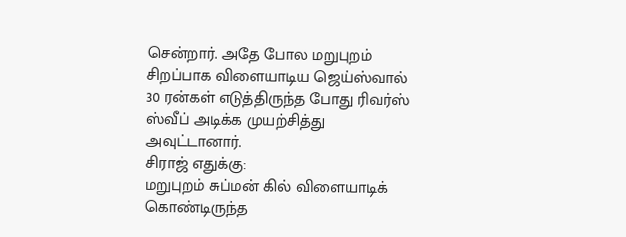சென்றார். அதே போல மறுபுறம் சிறப்பாக விளையாடிய ஜெய்ஸ்வால் 30 ரன்கள் எடுத்திருந்த போது ரிவர்ஸ் ஸ்வீப் அடிக்க முயற்சித்து அவுட்டானார்.
சிராஜ் எதுக்கு:
மறுபுறம் சுப்மன் கில் விளையாடிக் கொண்டிருந்த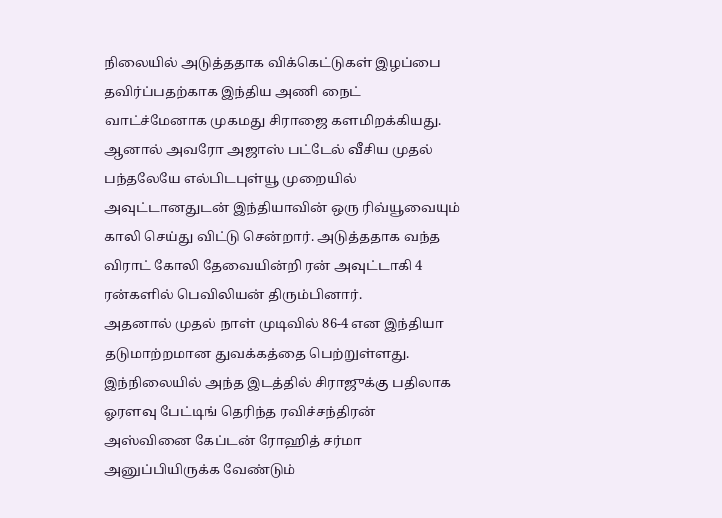நிலையில் அடுத்ததாக விக்கெட்டுகள் இழப்பை தவிர்ப்பதற்காக இந்திய அணி நைட் வாட்ச்மேனாக முகமது சிராஜை களமிறக்கியது. ஆனால் அவரோ அஜாஸ் பட்டேல் வீசிய முதல் பந்தலேயே எல்பிடபுள்யூ முறையில் அவுட்டானதுடன் இந்தியாவின் ஒரு ரிவ்யூவையும் காலி செய்து விட்டு சென்றார். அடுத்ததாக வந்த விராட் கோலி தேவையின்றி ரன் அவுட்டாகி 4 ரன்களில் பெவிலியன் திரும்பினார்.
அதனால் முதல் நாள் முடிவில் 86-4 என இந்தியா தடுமாற்றமான துவக்கத்தை பெற்றுள்ளது. இந்நிலையில் அந்த இடத்தில் சிராஜுக்கு பதிலாக ஓரளவு பேட்டிங் தெரிந்த ரவிச்சந்திரன் அஸ்வினை கேப்டன் ரோஹித் சர்மா அனுப்பியிருக்க வேண்டும்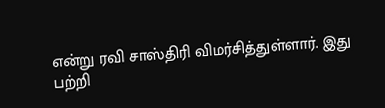என்று ரவி சாஸ்திரி விமர்சித்துள்ளார். இது பற்றி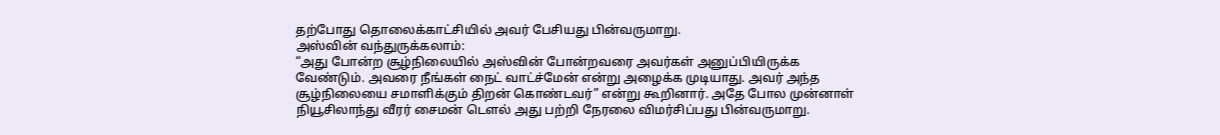தற்போது தொலைக்காட்சியில் அவர் பேசியது பின்வருமாறு.
அஸ்வின் வந்துருக்கலாம்:
“அது போன்ற சூழ்நிலையில் அஸ்வின் போன்றவரை அவர்கள் அனுப்பியிருக்க வேண்டும். அவரை நீங்கள் நைட் வாட்ச்மேன் என்று அழைக்க முடியாது. அவர் அந்த சூழ்நிலையை சமாளிக்கும் திறன் கொண்டவர்” என்று கூறினார். அதே போல முன்னாள் நியூசிலாந்து வீரர் சைமன் டௌல் அது பற்றி நேரலை விமர்சிப்பது பின்வருமாறு.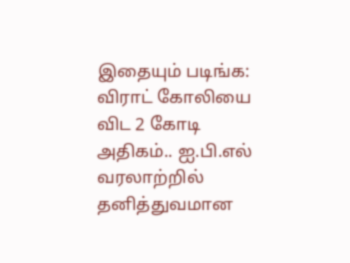இதையும் படிங்க: விராட் கோலியை விட 2 கோடி அதிகம்.. ஐ.பி.எல் வரலாற்றில் தனித்துவமான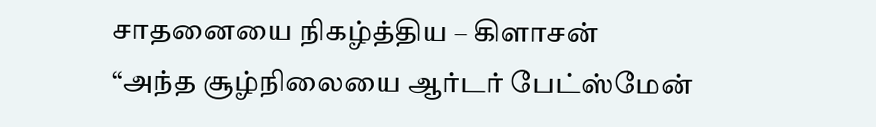சாதனையை நிகழ்த்திய – கிளாசன்
“அந்த சூழ்நிலையை ஆர்டர் பேட்ஸ்மேன்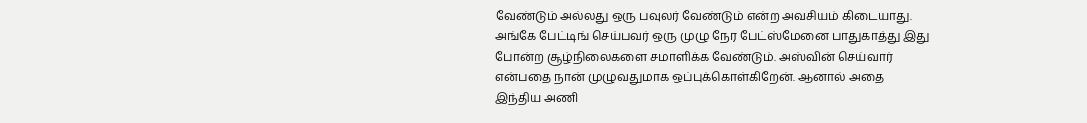வேண்டும் அல்லது ஒரு பவுலர் வேண்டும் என்ற அவசியம் கிடையாது. அங்கே பேட்டிங் செய்பவர் ஒரு முழு நேர பேட்ஸ்மேனை பாதுகாத்து இது போன்ற சூழ்நிலைகளை சமாளிக்க வேண்டும். அஸ்வின் செய்வார் என்பதை நான் முழுவதுமாக ஒப்புக்கொள்கிறேன். ஆனால் அதை இந்திய அணி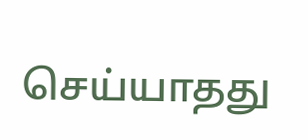செய்யாதது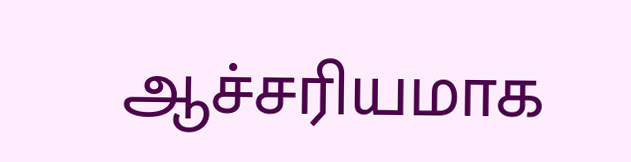ஆச்சரியமாக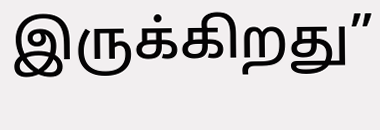இருக்கிறது”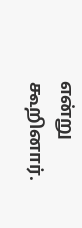என்று கூறினார்.